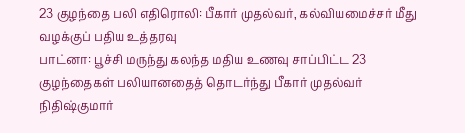23 குழந்தை பலி எதிரொலி: பீகார் முதல்வர், கல்வியமைச்சர் மீது வழக்குப் பதிய உத்தரவு
பாட்னா: பூச்சி மருந்து கலந்த மதிய உணவு சாப்பிட்ட 23 குழந்தைகள் பலியானதைத் தொடர்ந்து பீகார் முதல்வர் நிதிஷ்குமார்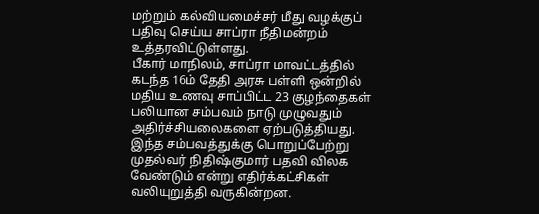மற்றும் கல்வியமைச்சர் மீது வழக்குப் பதிவு செய்ய சாப்ரா நீதிமன்றம் உத்தரவிட்டுள்ளது.
பீகார் மாநிலம், சாப்ரா மாவட்டத்தில் கடந்த 16ம் தேதி அரசு பள்ளி ஒன்றில் மதிய உணவு சாப்பிட்ட 23 குழந்தைகள் பலியான சம்பவம் நாடு முழுவதும் அதிர்ச்சியலைகளை ஏற்படுத்தியது. இந்த சம்பவத்துக்கு பொறுப்பேற்று முதல்வர் நிதிஷ்குமார் பதவி விலக வேண்டும் என்று எதிர்க்கட்சிகள் வலியுறுத்தி வருகின்றன.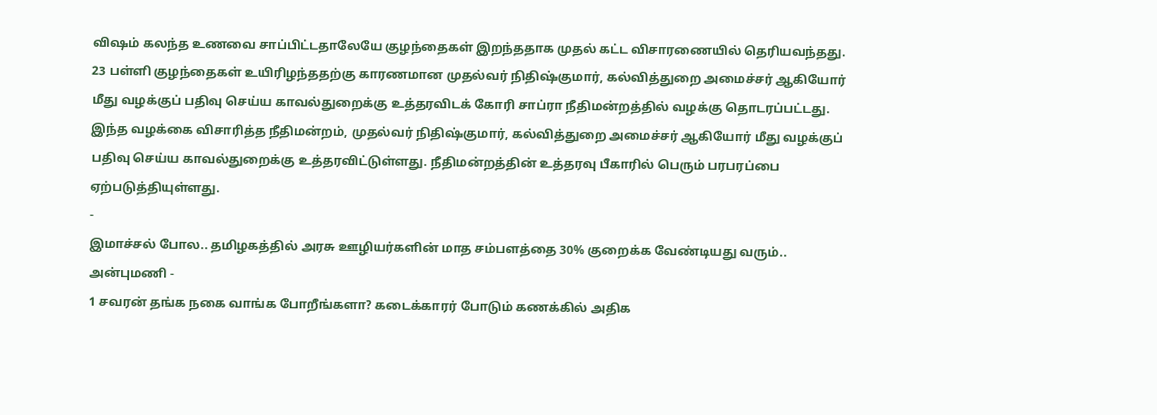விஷம் கலந்த உணவை சாப்பிட்டதாலேயே குழந்தைகள் இறந்ததாக முதல் கட்ட விசாரணையில் தெரியவந்தது.
23 பள்ளி குழந்தைகள் உயிரிழந்ததற்கு காரணமான முதல்வர் நிதிஷ்குமார், கல்வித்துறை அமைச்சர் ஆகியோர் மீது வழக்குப் பதிவு செய்ய காவல்துறைக்கு உத்தரவிடக் கோரி சாப்ரா நீதிமன்றத்தில் வழக்கு தொடரப்பட்டது.
இந்த வழக்கை விசாரித்த நீதிமன்றம், முதல்வர் நிதிஷ்குமார், கல்வித்துறை அமைச்சர் ஆகியோர் மீது வழக்குப் பதிவு செய்ய காவல்துறைக்கு உத்தரவிட்டுள்ளது. நீதிமன்றத்தின் உத்தரவு பீகாரில் பெரும் பரபரப்பை ஏற்படுத்தியுள்ளது.
-
இமாச்சல் போல.. தமிழகத்தில் அரசு ஊழியர்களின் மாத சம்பளத்தை 30% குறைக்க வேண்டியது வரும்.. அன்புமணி -
1 சவரன் தங்க நகை வாங்க போறீங்களா? கடைக்காரர் போடும் கணக்கில் அதிக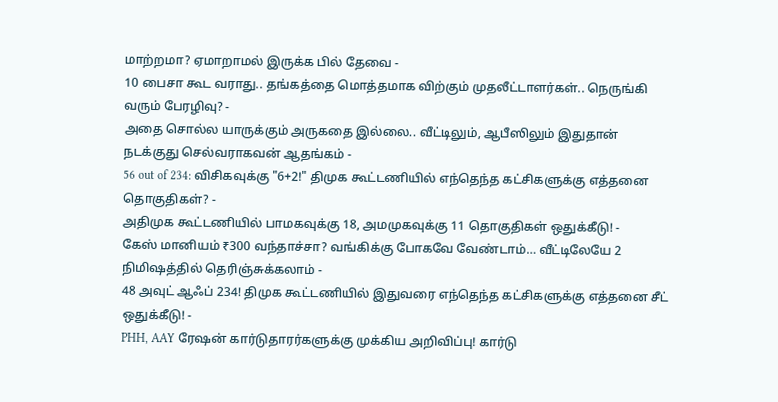மாற்றமா? ஏமாறாமல் இருக்க பில் தேவை -
10 பைசா கூட வராது.. தங்கத்தை மொத்தமாக விற்கும் முதலீட்டாளர்கள்.. நெருங்கி வரும் பேரழிவு? -
அதை சொல்ல யாருக்கும் அருகதை இல்லை.. வீட்டிலும், ஆபீஸிலும் இதுதான் நடக்குது செல்வராகவன் ஆதங்கம் -
56 out of 234: விசிகவுக்கு "6+2!" திமுக கூட்டணியில் எந்தெந்த கட்சிகளுக்கு எத்தனை தொகுதிகள்? -
அதிமுக கூட்டணியில் பாமகவுக்கு 18, அமமுகவுக்கு 11 தொகுதிகள் ஒதுக்கீடு! -
கேஸ் மானியம் ₹300 வந்தாச்சா? வங்கிக்கு போகவே வேண்டாம்… வீட்டிலேயே 2 நிமிஷத்தில் தெரிஞ்சுக்கலாம் -
48 அவுட் ஆஃப் 234! திமுக கூட்டணியில் இதுவரை எந்தெந்த கட்சிகளுக்கு எத்தனை சீட் ஒதுக்கீடு! -
PHH, AAY ரேஷன் கார்டுதாரர்களுக்கு முக்கிய அறிவிப்பு! கார்டு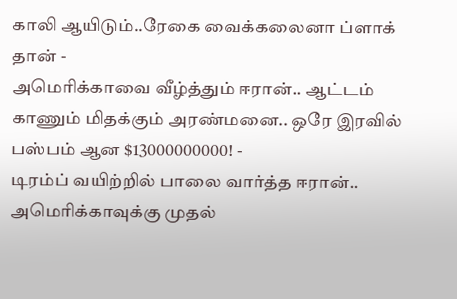காலி ஆயிடும்..ரேகை வைக்கலைனா ப்ளாக் தான் -
அமெரிக்காவை வீழ்த்தும் ஈரான்.. ஆட்டம் காணும் மிதக்கும் அரண்மனை.. ஒரே இரவில் பஸ்பம் ஆன $13000000000! -
டிரம்ப் வயிற்றில் பாலை வார்த்த ஈரான்.. அமெரிக்காவுக்கு முதல்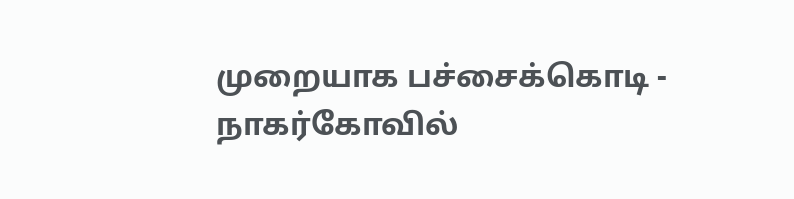முறையாக பச்சைக்கொடி -
நாகர்கோவில்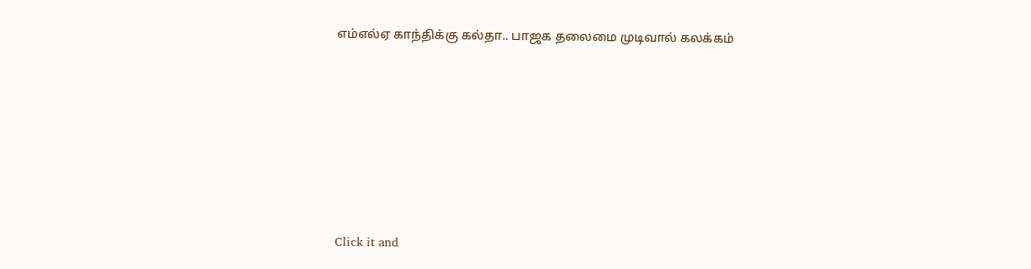எம்எல்ஏ காந்திக்கு கல்தா.. பாஜக தலைமை முடிவால் கலக்கம்












Click it and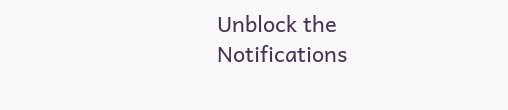Unblock the Notifications